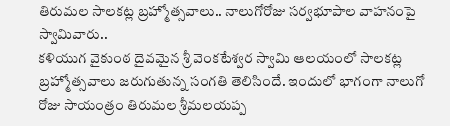తిరుమల సాలకట్ల బ్రహ్మోత్సవాలు.. నాలుగోరోజు సర్వభూపాల వాహనంపై స్వామివారు..
కళియుగ వైకుంఠ దైవమైన శ్రీ వెంకటేశ్వర స్వామి ఆలయంలో సాలకట్ల బ్రహ్మోత్సవాలు జరుగుతున్న సంగతి తెలిసిందే. ఇందులో భాగంగా నాలుగో రోజు సాయంత్రం తిరుమల శ్రీమలయప్ప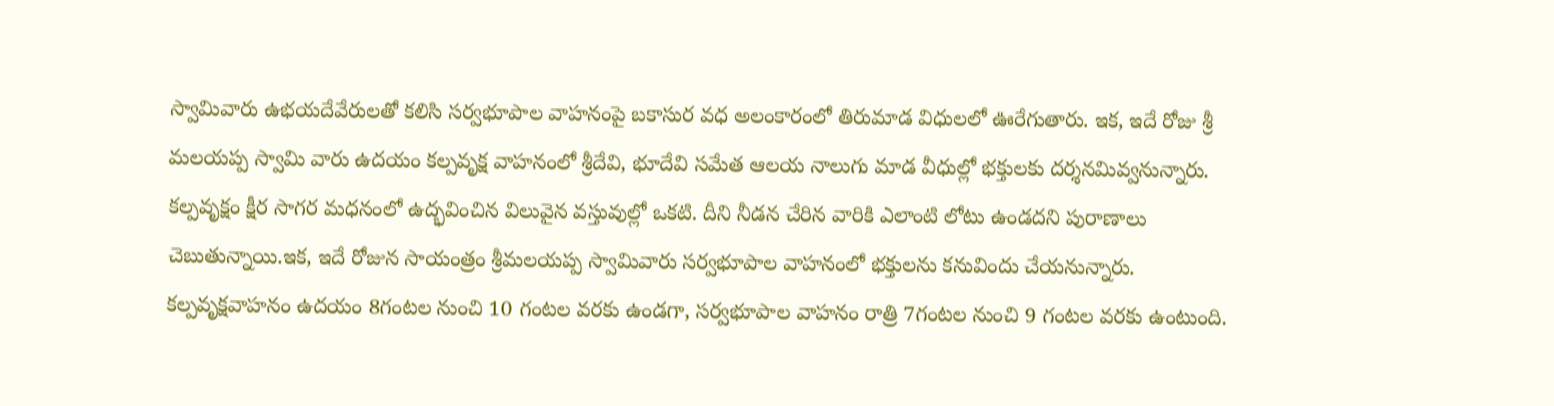స్వామివారు ఉభయదేవేరులతో కలిసి సర్వభూపాల వాహనంపై బకాసుర వధ అలంకారంలో తిరుమాడ విధులలో ఊరేగుతారు. ఇక, ఇదే రోజు శ్రీ మలయప్ప స్వామి వారు ఉదయం కల్పవృక్ష వాహనంలో శ్రీదేవి, భూదేవి సమేత ఆలయ నాలుగు మాడ వీధుల్లో భక్తులకు దర్శనమివ్వనున్నారు.
కల్పవృక్షం క్షీర సాగర మధనంలో ఉద్భవించిన విలువైన వస్తువుల్లో ఒకటి. దీని నీడన చేరిన వారికి ఎలాంటి లోటు ఉండదని పురాణాలు చెబుతున్నాయి.ఇక, ఇదే రోజున సాయంత్రం శ్రీమలయప్ప స్వామివారు సర్వభూపాల వాహనంలో భక్తులను కనువిందు చేయనున్నారు. కల్పవృక్షవాహనం ఉదయం 8గంటల నుంచి 10 గంటల వరకు ఉండగా, సర్వభూపాల వాహనం రాత్రి 7గంటల నుంచి 9 గంటల వరకు ఉంటుంది.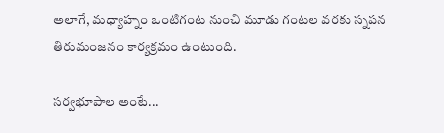అలాగే, మధ్యాహ్నం ఒంటిగంట నుంచి మూడు గంటల వరకు స్నపన తిరుమంజనం కార్యక్రమం ఉంటుంది.

సర్వభూపాల అంటే...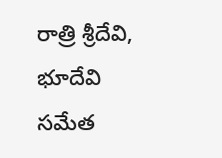రాత్రి శ్రీదేవి, భూదేవి సమేత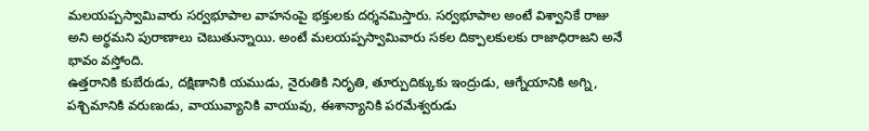మలయప్పస్వామివారు సర్వభూపాల వాహనంపై భక్తులకు దర్శనమిస్తారు. సర్వభూపాల అంటే విశ్వానికే రాజు అని అర్థమని పురాణాలు చెబుతున్నాయి. అంటే మలయప్పస్వామివారు సకల దిక్పాలకులకు రాజాధిరాజని అనే భావం వస్తోంది.
ఉత్తరానికి కుబేరుడు, దక్షిణానికి యముడు, నైరుతికి నిరృతి, తూర్పుదిక్కుకు ఇంద్రుడు, ఆగ్నేయానికి అగ్ని, పశ్చిమానికి వరుణుడు, వాయువ్యానికి వాయువు, ఈశాన్యానికి పరమేశ్వరుడు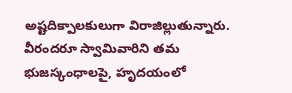అష్టదిక్పాలకులుగా విరాజిల్లుతున్నారు. వీరందరూ స్వామివారిని తమ భుజస్కంధాలపై, హృదయంలో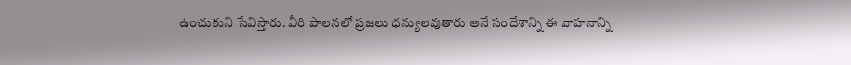ఉంచుకుని సేవిస్తారు. వీరి పాలనలో ప్రజలు ధన్యులవుతారు అనే సందేశాన్ని ఈ వాహనాన్ని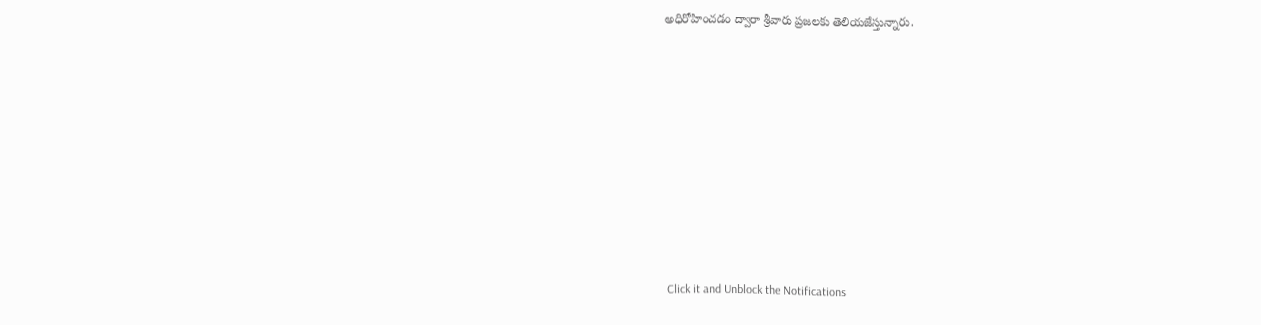అధిరోహించడం ద్వారా శ్రీవారు ప్రజలకు తెలియజేస్తున్నారు.












Click it and Unblock the Notifications